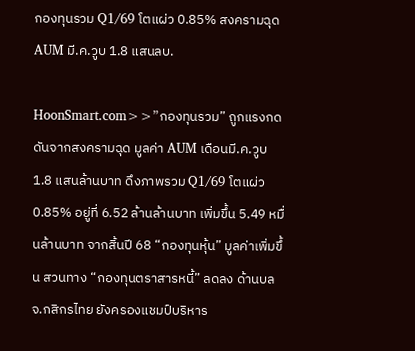กองทุนรวม Q1/69 โตแผ่ว 0.85% สงครามฉุด AUM มี.ค.วูบ 1.8 แสนลบ.

HoonSmart.com>>”กองทุนรวม” ถูกแรงกดดันจากสงครามฉุด มูลค่า AUM เดือนมี.ค.วูบ 1.8 แสนล้านบาท ดึงภาพรวม Q1/69 โตแผ่ว 0.85% อยู่ที่ 6.52 ล้านล้านบาท เพิ่มขึ้น 5.49 หมื่นล้านบาท จากสิ้นปี 68 “กองทุนหุ้น” มูลค่าเพิ่มขึ้น สวนทาง “กองทุนตราสารหนี้” ลดลง ด้านบลจ.กสิกรไทย ยังครองแชมป์บริหาร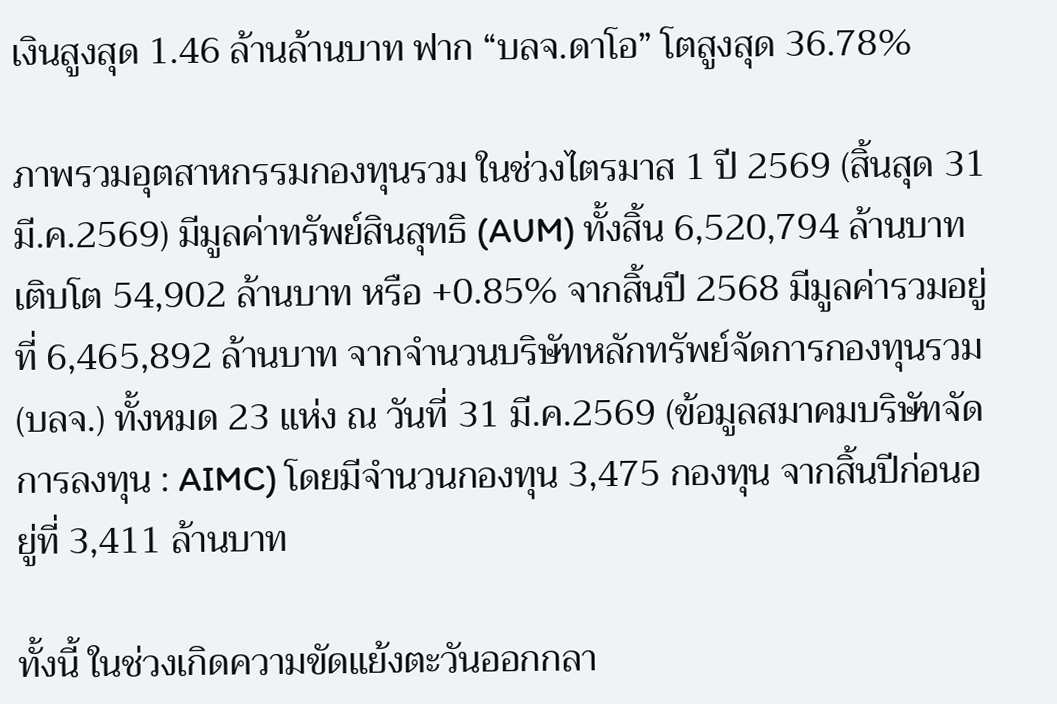เงินสูงสุด 1.46 ล้านล้านบาท ฟาก “บลจ.ดาโอ” โตสูงสุด 36.78%

ภาพรวมอุตสาหกรรมกองทุนรวม ในช่วงไตรมาส 1 ปี 2569 (สิ้นสุด 31 มี.ค.2569) มีมูลค่าทรัพย์สินสุทธิ (AUM) ทั้งสิ้น 6,520,794 ล้านบาท เติบโต 54,902 ล้านบาท หรือ +0.85% จากสิ้นปี 2568 มีมูลค่ารวมอยู่ที่ 6,465,892 ล้านบาท จากจำนวนบริษัทหลักทรัพย์จัดการกองทุนรวม (บลจ.) ทั้งหมด 23 แห่ง ณ วันที่ 31 มี.ค.2569 (ข้อมูลสมาคมบริษัทจัดการลงทุน : AIMC) โดยมีจำนวนกองทุน 3,475 กองทุน จากสิ้นปีก่อนอยู่ที่ 3,411 ล้านบาท

ทั้งนี้ ในช่วงเกิดความขัดแย้งตะวันออกกลา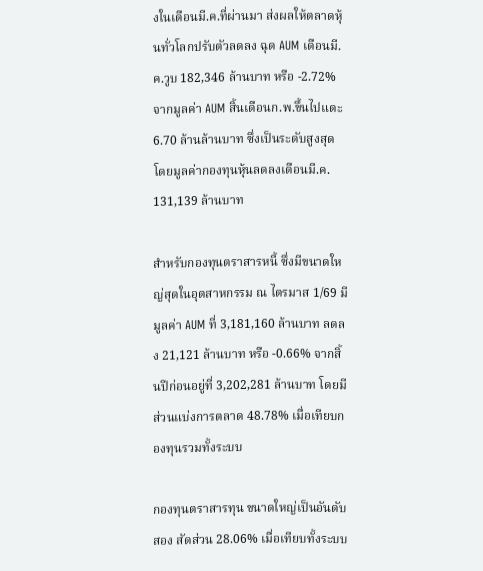งในเดือนมี.ค.ที่ผ่านมา ส่งผลให้ตลาดหุ้นทั่วโลกปรับตัวลดลง ฉุด AUM เดือนมี.ค.วูบ 182,346 ล้านบาท หรือ -2.72% จากมูลค่า AUM สิ้นเดือนก.พ.ขึ้นไปแตะ 6.70 ล้านล้านบาท ซึ่งเป็นระดับสูงสุด โดยมูลค่ากองทุนหุ้นลดลงเดือนมี.ค. 131,139 ล้านบาท

สำหรับกองทุนตราสารหนี้ ซึ่งมีขนาดใหญ่สุดในอุตสาหกรรม ณ ไตรมาส 1/69 มีมูลค่า AUM ที่ 3,181,160 ล้านบาท ลดลง 21,121 ล้านบาท หรือ -0.66% จากสิ้นปีก่อนอยู่ที่ 3,202,281 ล้านบาท โดยมีส่วนแบ่งการตลาด 48.78% เมื่อเทียบกองทุนรวมทั้งระบบ

กองทุนตราสารทุน ขนาดใหญ่เป็นอันดับสอง สัดส่วน 28.06% เมื่อเทียบทั้งระบบ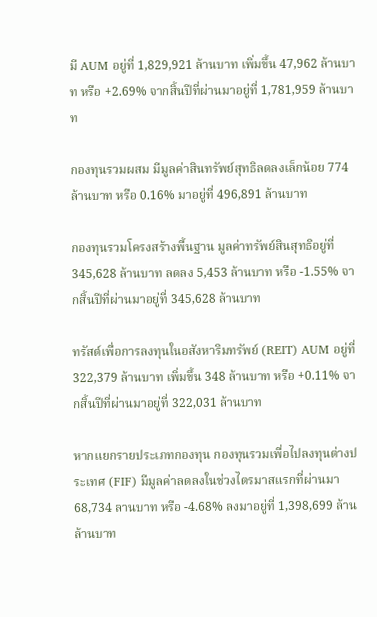มี AUM อยู่ที่ 1,829,921 ล้านบาท เพิ่มขึ้น 47,962 ล้านบาท หรือ +2.69% จากสิ้นปีที่ผ่านมาอยู่ที่ 1,781,959 ล้านบาท

กองทุนรวมผสม มีมูลค่าสินทรัพย์สุทธิลดลงเล็กน้อย 774 ล้านบาท หรือ 0.16% มาอยู่ที่ 496,891 ล้านบาท

กองทุนรวมโครงสร้างพื้นฐาน มูลค่าทรัพย์สินสุทธิอยู่ที่ 345,628 ล้านบาท ลดลง 5,453 ล้านบาท หรือ -1.55% จากสิ้นปีที่ผ่านมาอยู่ที่ 345,628 ล้านบาท

ทรัสต์เพื่อการลงทุนในอสังหาริมทรัพย์ (REIT) AUM อยู่ที่ 322,379 ล้านบาท เพิ่มขึ้น 348 ล้านบาท หรือ +0.11% จากสิ้นปีที่ผ่านมาอยู่ที่ 322,031 ล้านบาท

หากแยกรายประเภทกองทุน กองทุนรวมเพื่อไปลงทุนต่างประเทศ (FIF) มีมูลค่าลดลงในช่วงไตรมาสแรกที่ผ่านมา 68,734 ลานบาท หรือ -4.68% ลงมาอยู่ที่ 1,398,699 ล้านล้านบาท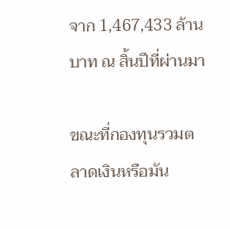จาก 1,467,433 ล้านบาท ณ สิ้นปีที่ผ่านมา

ขณะที่กองทุนรวมตลาดเงินหรือมัน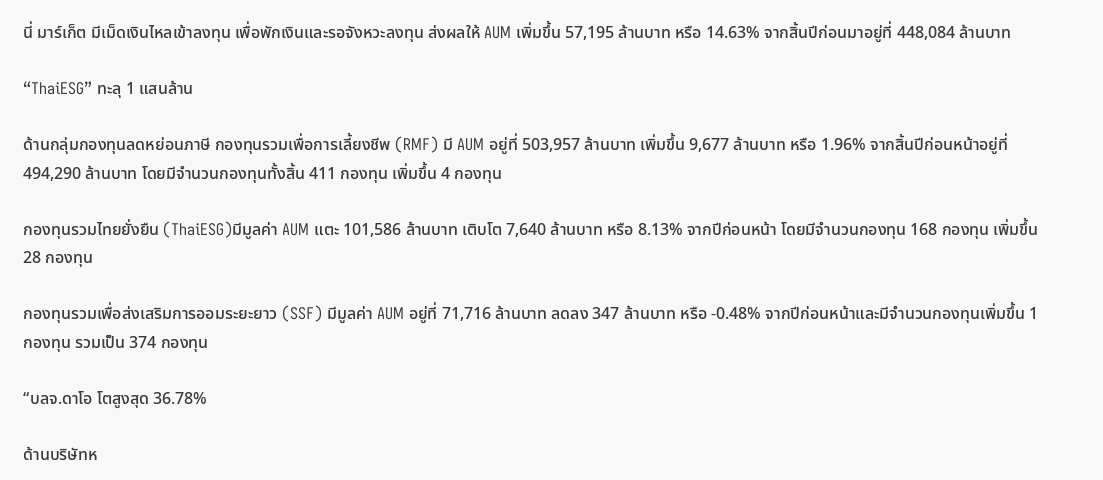นี่ มาร์เก็ต มีเม็ดเงินไหลเข้าลงทุน เพื่อพักเงินและรอจังหวะลงทุน ส่งผลให้ AUM เพิ่มขึ้น 57,195 ล้านบาท หรือ 14.63% จากสิ้นปีก่อนมาอยู่ที่ 448,084 ล้านบาท

“ThaiESG” ทะลุ 1 แสนล้าน

ด้านกลุ่มกองทุนลดหย่อนภาษี กองทุนรวมเพื่อการเลี้ยงชีพ (RMF) มี AUM อยู่ที่ 503,957 ล้านบาท เพิ่มขึ้น 9,677 ล้านบาท หรือ 1.96% จากสิ้นปีก่อนหน้าอยู่ที่ 494,290 ล้านบาท โดยมีจำนวนกองทุนทั้งสิ้น 411 กองทุน เพิ่มขึ้น 4 กองทุน

กองทุนรวมไทยยั่งยืน (ThaiESG)มีมูลค่า AUM แตะ 101,586 ล้านบาท เติบโต 7,640 ล้านบาท หรือ 8.13% จากปีก่อนหน้า โดยมีจำนวนกองทุน 168 กองทุน เพิ่มขึ้น 28 กองทุน

กองทุนรวมเพื่อส่งเสริมการออมระยะยาว (SSF) มีมูลค่า AUM อยู่ที่ 71,716 ล้านบาท ลดลง 347 ล้านบาท หรือ -0.48% จากปีก่อนหน้าและมีจำนวนกองทุนเพิ่มขึ้น 1 กองทุน รวมเป็น 374 กองทุน

“บลจ.ดาโอ โตสูงสุด 36.78%

ด้านบริษัทห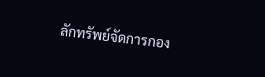ลักทรัพย์จัดการกอง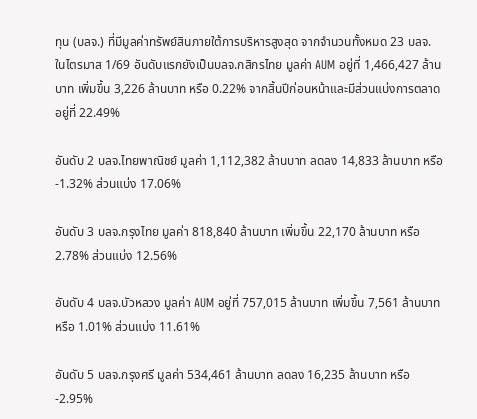ทุน (บลจ.) ที่มีมูลค่าทรัพย์สินภายใต้การบริหารสูงสุด จากจำนวนทั้งหมด 23 บลจ. ในไตรมาส 1/69 อันดับแรกยังเป็นบลจ.กสิกรไทย มูลค่า AUM อยู่ที่ 1,466,427 ล้านบาท เพิ่มขึ้น 3,226 ล้านบาท หรือ 0.22% จากสิ้นปีก่อนหน้าและมีส่วนแบ่งการตลาดอยู่ที่ 22.49%

อันดับ 2 บลจ.ไทยพาณิชย์ มูลค่า 1,112,382 ล้านบาท ลดลง 14,833 ล้านบาท หรือ -1.32% ส่วนแบ่ง 17.06%

อันดับ 3 บลจ.กรุงไทย มูลค่า 818,840 ล้านบาท เพิ่มขึ้น 22,170 ล้านบาท หรือ 2.78% ส่วนแบ่ง 12.56%

อันดับ 4 บลจ.บัวหลวง มูลค่า AUM อยู่ที่ 757,015 ล้านบาท เพิ่มขึ้น 7,561 ล้านบาท หรือ 1.01% ส่วนแบ่ง 11.61%

อันดับ 5 บลจ.กรุงศรี มูลค่า 534,461 ล้านบาท ลดลง 16,235 ล้านบาท หรือ -2.95%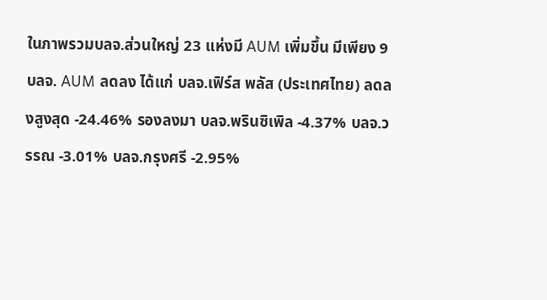ในภาพรวมบลจ.ส่วนใหญ่ 23 แห่งมี AUM เพิ่มขึ้น มีเพียง 9 บลจ. AUM ลดลง ได้แก่ บลจ.เฟิร์ส พลัส (ประเทศไทย) ลดลงสูงสุด -24.46% รองลงมา บลจ.พรินซิเพิล -4.37% บลจ.วรรณ -3.01% บลจ.กรุงศรี -2.95%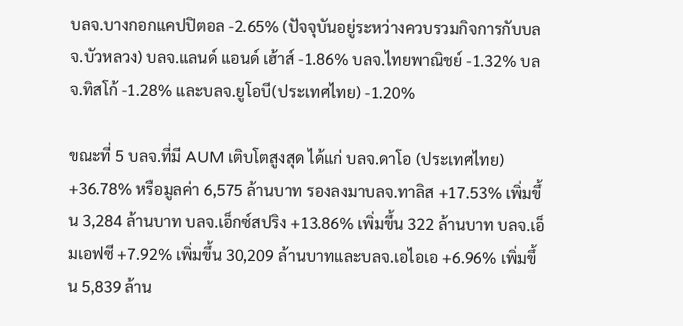บลจ.บางกอกแคปปิตอล -2.65% (ปัจจุบันอยู่ระหว่างควบรวมกิจการกับบลจ.บัวหลวง) บลจ.แลนด์ แอนด์ เฮ้าส์ -1.86% บลจ.ไทยพาณิชย์ -1.32% บลจ.ทิสโก้ -1.28% และบลจ.ยูโอบี(ประเทศไทย) -1.20%

ขณะที่ 5 บลจ.ที่มี AUM เติบโตสูงสุด ได้แก่ บลจ.ดาโอ (ประเทศไทย) +36.78% หรือมูลค่า 6,575 ล้านบาท รองลงมาบลจ.ทาลิส +17.53% เพิ่มขึ้น 3,284 ล้านบาท บลจ.เอ็กซ์สปริง +13.86% เพิ่มขึ้น 322 ล้านบาท บลจ.เอ็มเอฟซี +7.92% เพิ่มขึ้น 30,209 ล้านบาทและบลจ.เอไอเอ +6.96% เพิ่มขึ้น 5,839 ล้าน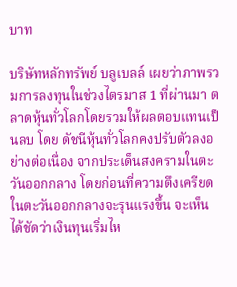บาท

บริษัทหลักทรัพย์ บลูเบลล์ เผยว่าภาพรวมการลงทุนในช่วงไตรมาส 1 ที่ผ่านมา ตลาดหุ้นทั่วโลกโดยรวมให้ผลตอบแทนเป็นลบ โดย ดัชนีหุ้นทั่วโลกคงปรับตัวลงอย่างต่อเนื่อง จากประเด็นสงครามในตะวันออกกลาง โดยก่อนที่ความตึงเครียดในตะวันออกกลางจะรุนแรงขึ้น จะเห็นได้ชัดว่าเงินทุนเริ่มไห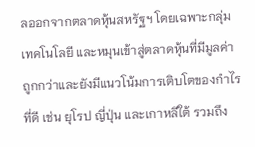ลออกจากตลาดหุ้นสหรัฐฯ โดยเฉพาะกลุ่มเทคโนโลยี และหมุนเข้าสู่ตลาดหุ้นที่มีมูลค่าถูกกว่าและยังมีแนวโน้มการเติบโตของกำไรที่ดี เช่น ยุโรป ญี่ปุ่น และเกาหลีใต้ รวมถึง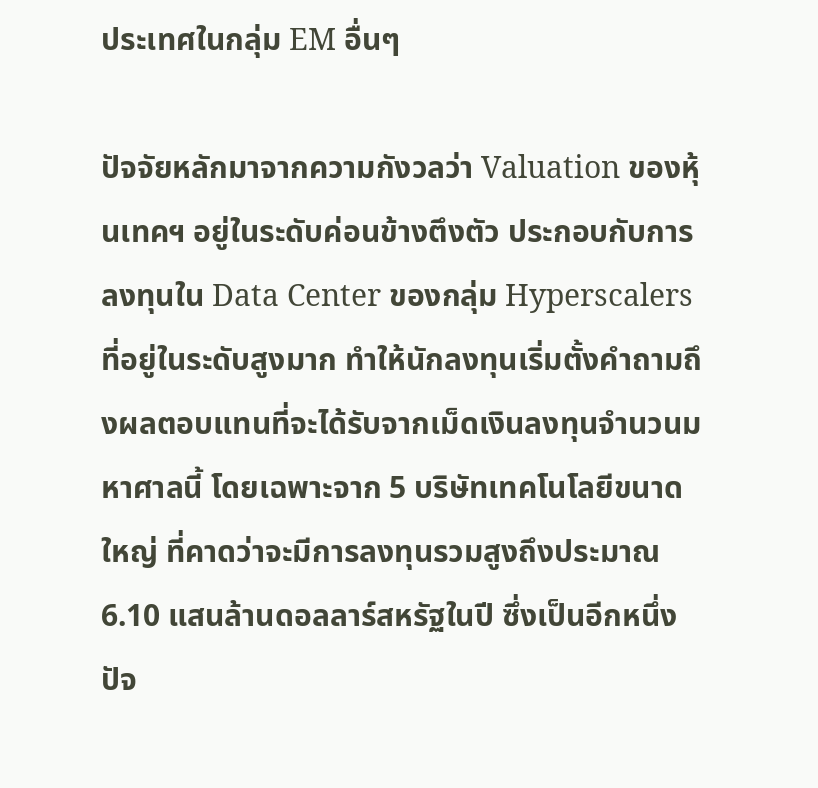ประเทศในกลุ่ม EM อื่นๆ

ปัจจัยหลักมาจากความกังวลว่า Valuation ของหุ้นเทคฯ อยู่ในระดับค่อนข้างตึงตัว ประกอบกับการลงทุนใน Data Center ของกลุ่ม Hyperscalers ที่อยู่ในระดับสูงมาก ทำให้นักลงทุนเริ่มตั้งคำถามถึงผลตอบแทนที่จะได้รับจากเม็ดเงินลงทุนจำนวนมหาศาลนี้ โดยเฉพาะจาก 5 บริษัทเทคโนโลยีขนาดใหญ่ ที่คาดว่าจะมีการลงทุนรวมสูงถึงประมาณ 6.10 แสนล้านดอลลาร์สหรัฐในปี ซึ่งเป็นอีกหนึ่งปัจ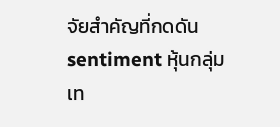จัยสำคัญที่กดดัน sentiment หุ้นกลุ่มเท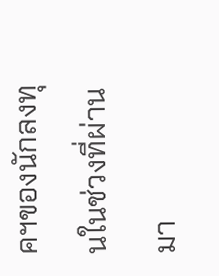คฯของนักลงทุนในช่วงที่ผ่านมา